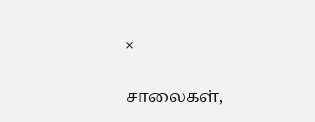×

சாலைகள்,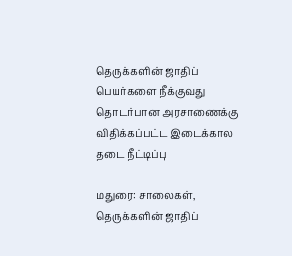தெருக்களின் ஜாதிப் பெயர்களை நீக்குவது தொடர்பான அரசாணைக்கு விதிக்கப்பட்ட இடைக்கால தடை நீட்டிப்பு

மதுரை: சாலைகள், தெருக்களின் ஜாதிப்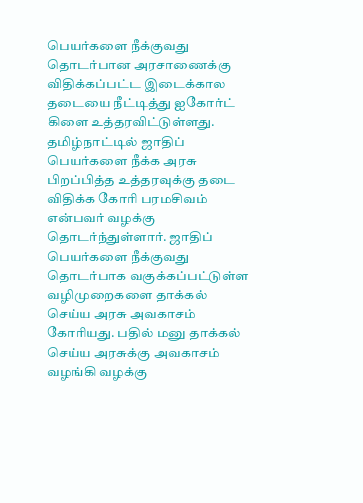பெயர்களை நீக்குவது தொடர்பான அரசாணைக்கு விதிக்கப்பட்ட இடைக்கால தடையை நீட்டித்து ஐகோர்ட் கிளை உத்தரவிட்டுள்ளது. தமிழ்நாட்டில் ஜாதிப் பெயர்களை நீக்க அரசு பிறப்பித்த உத்தரவுக்கு தடை விதிக்க கோரி பரமசிவம் என்பவர் வழக்கு தொடர்ந்துள்ளார். ஜாதிப் பெயர்களை நீக்குவது தொடர்பாக வகுக்கப்பட்டுள்ள வழிமுறைகளை தாக்கல் செய்ய அரசு அவகாசம் கோரியது. பதில் மனு தாக்கல் செய்ய அரசுக்கு அவகாசம் வழங்கி வழக்கு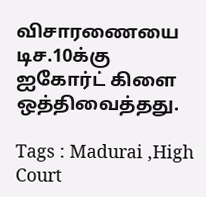விசாரணையை டிச.10க்கு ஐகோர்ட் கிளை ஒத்திவைத்தது.

Tags : Madurai ,High Court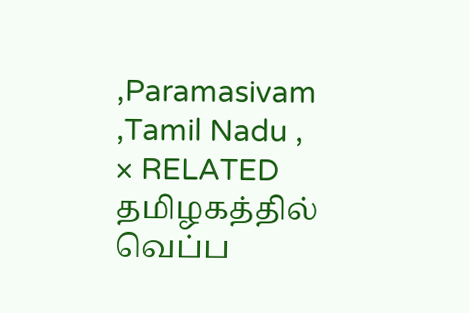,Paramasivam ,Tamil Nadu ,
× RELATED தமிழகத்தில் வெப்ப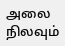அலை நிலவும்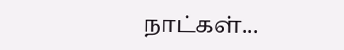நாட்கள்...